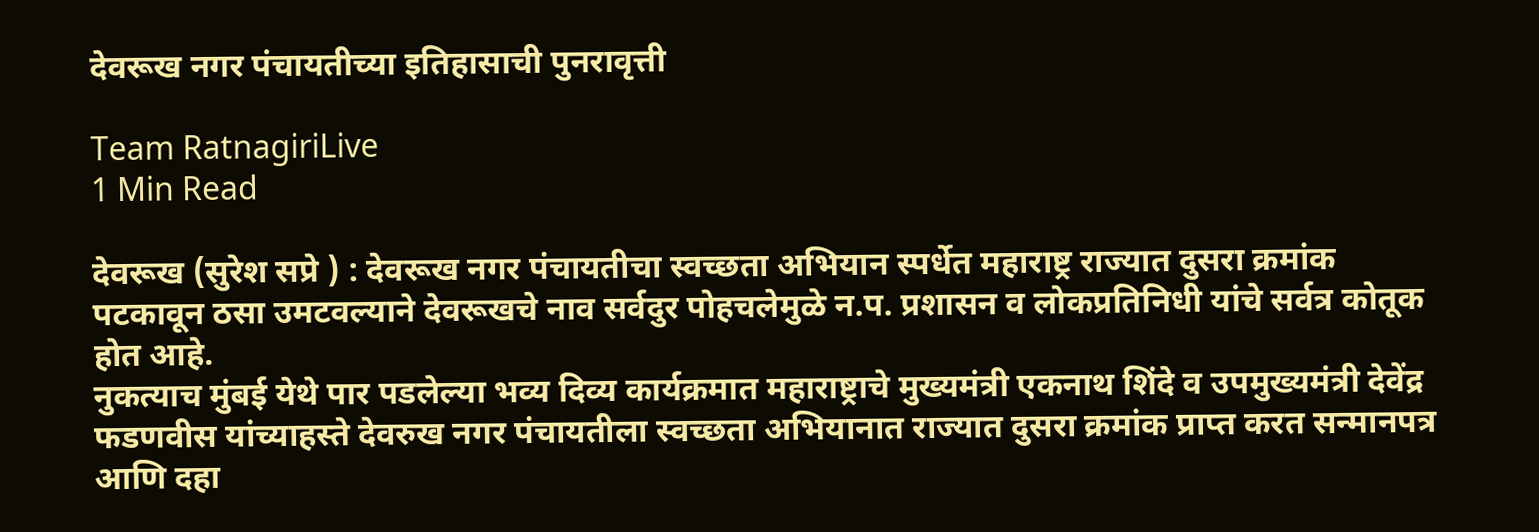देवरूख नगर पंचायतीच्या इतिहासाची पुनरावृत्ती

Team RatnagiriLive
1 Min Read

देवरूख (सुरेश सप्रे ) : देवरूख नगर पंचायतीचा स्वच्छता अभियान स्पर्धेत महाराष्ट्र राज्यात दुसरा क्रमांक पटकावून ठसा उमटवल्याने देवरूखचे नाव सर्वदुर पोहचलेमुळे न.प. प्रशासन व लोकप्रतिनिधी यांचे सर्वत्र कोतूक होत आहे.
नुकत्याच मुंबई येथे पार पडलेल्या भव्य दिव्य कार्यक्रमात महाराष्ट्राचे मुख्यमंत्री एकनाथ शिंदे व उपमुख्यमंत्री देवेंद्र फडणवीस यांच्याहस्ते देवरुख नगर पंचायतीला स्वच्छता अभियानात राज्यात दुसरा क्रमांक प्राप्त करत सन्मानपत्र आणि दहा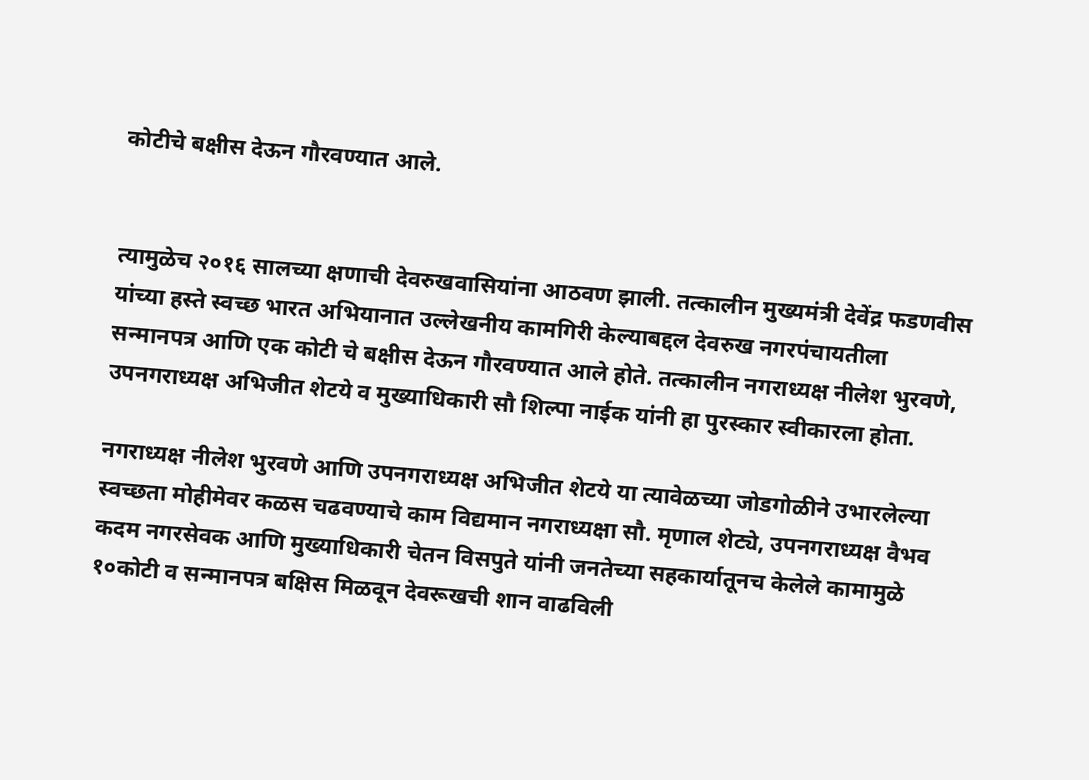कोटीचे बक्षीस देऊन गौरवण्यात आले.


त्यामुळेच २०१६ सालच्या क्षणाची देवरुखवासियांना आठवण झाली. तत्कालीन मुख्यमंत्री देवेंद्र फडणवीस यांच्या हस्ते स्वच्छ भारत अभियानात उल्लेखनीय कामगिरी केल्याबद्दल देवरुख नगरपंचायतीला सन्मानपत्र आणि एक कोटी चे बक्षीस देऊन गौरवण्यात आले होते. तत्कालीन नगराध्यक्ष नीलेश भुरवणे, उपनगराध्यक्ष अभिजीत शेटये व मुख्याधिकारी सौ शिल्पा नाईक यांनी हा पुरस्कार स्वीकारला होता.

नगराध्यक्ष नीलेश भुरवणे आणि उपनगराध्यक्ष अभिजीत शेटये या त्यावेळच्या जोडगोळीने उभारलेल्या स्वच्छता मोहीमेवर कळस चढवण्याचे काम विद्यमान नगराध्यक्षा सौ. मृणाल शेट्ये, उपनगराध्यक्ष वैभव कदम नगरसेवक आणि मुख्याधिकारी चेतन विसपुते यांनी जनतेच्या सहकार्यातूनच केलेले कामामुळे १०कोटी व सन्मानपत्र बक्षिस मिळवून देवरूखची शान वाढविली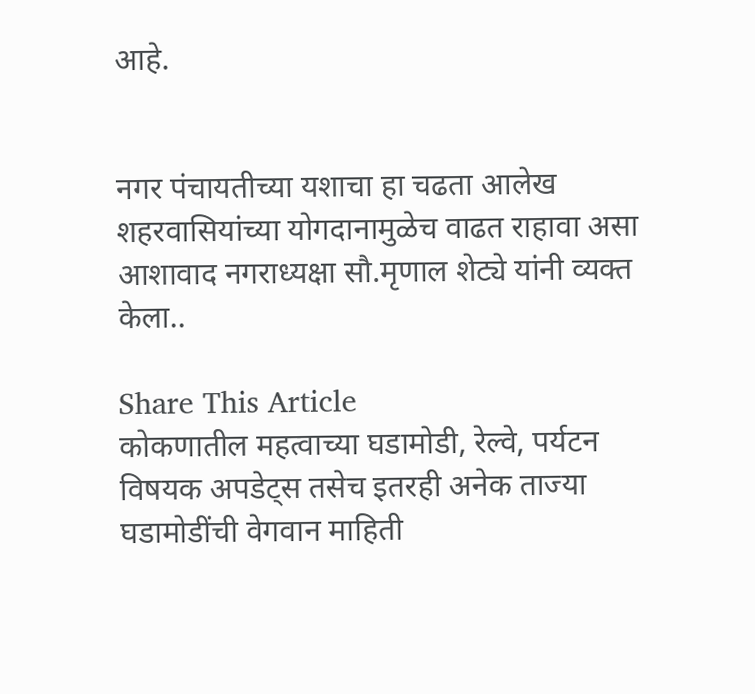आहे.


नगर पंचायतीच्या यशाचा हा चढता आलेख शहरवासियांच्या योगदानामुळेच वाढत राहावा असा आशावाद नगराध्यक्षा सौ.मृणाल शेट्ये यांनी व्यक्त केला..

Share This Article
कोकणातील महत्वाच्या घडामोडी, रेल्वे, पर्यटन विषयक अपडेट्स तसेच इतरही अनेक ताज्या घडामोडींची वेगवान माहिती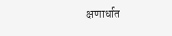क्षणार्धात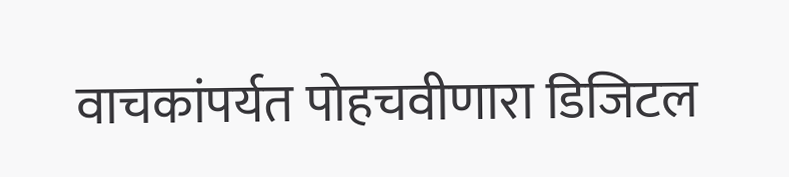वाचकांपर्यत पोहचवीणारा डिजिटल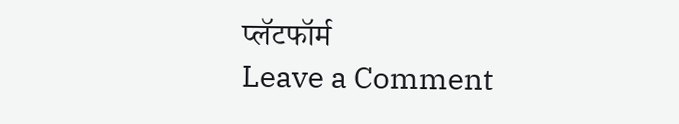प्लॅटफॉर्म
Leave a Comment